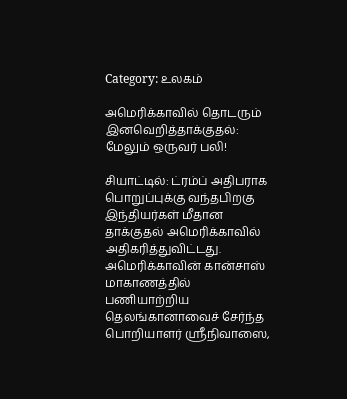Category: உலகம்

அமெரிக்காவில் தொடரும் இனவெறித்தாக்குதல்: மேலும் ஒருவர் பலி!

சியாட்டில்: ட்ரம்ப் அதிபராக பொறுப்புக்கு வந்தபிறகு இந்தியர்கள் மீதான தாக்குதல் அமெரிக்காவில் அதிகரித்துவிட்டது. அமெரிக்காவின் கான்சாஸ் மாகாணத்தில் பணியாற்றிய தெலங்கானாவைச் சேர்ந்த பொறியாளர் ஸ்ரீநிவாஸை,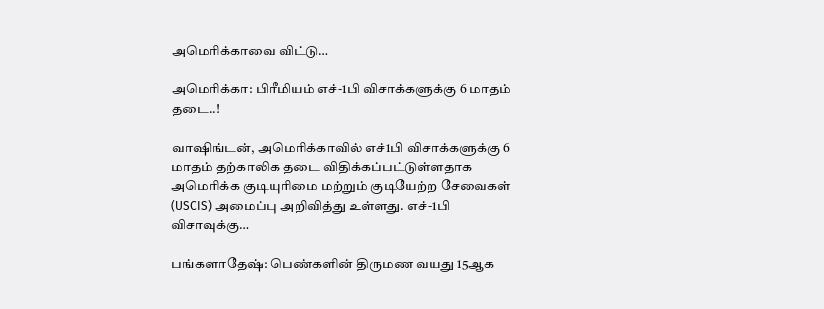அமெரிக்காவை விட்டு…

அமெரிக்கா: பிரீமியம் எச்-1பி விசாக்களுக்கு 6 மாதம் தடை..!

வாஷிங்டன், அமெரிக்காவில் எச்1பி விசாக்களுக்கு 6 மாதம் தற்காலிக தடை விதிக்கப்பட்டுள்ளதாக அமெரிக்க குடியுரிமை மற்றும் குடியேற்ற சேவைகள் (USCIS) அமைப்பு அறிவித்து உள்ளது. எச்-1பி விசாவுக்கு…

பங்களாதேஷ்: பெண்களின் திருமண வயது 15ஆக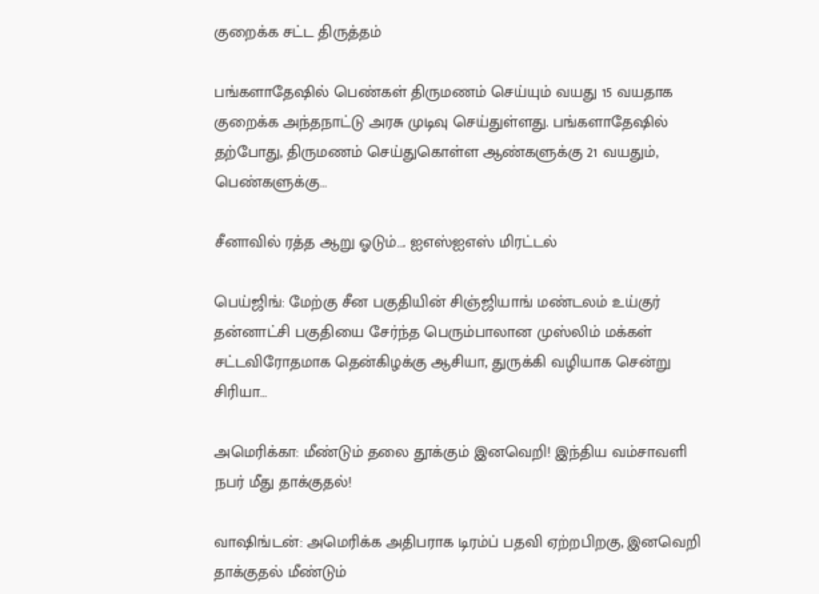குறைக்க சட்ட திருத்தம்

பங்களாதேஷில் பெண்கள் திருமணம் செய்யும் வயது 15 வயதாக குறைக்க அந்தநாட்டு அரசு முடிவு செய்துள்ளது. பங்களாதேஷில் தற்போது, திருமணம் செய்துகொள்ள ஆண்களுக்கு 21 வயதும், பெண்களுக்கு…

சீனாவில் ரத்த ஆறு ஓடும்…. ஐஎஸ்ஐஎஸ் மிரட்டல்

பெய்ஜிங்: மேற்கு சீன பகுதியின் சிஞ்ஜியாங் மண்டலம் உய்குர் தன்னாட்சி பகுதியை சேர்ந்த பெரும்பாலான முஸ்லிம் மக்கள் சட்டவிரோதமாக தென்கிழக்கு ஆசியா, துருக்கி வழியாக சென்று சிரியா…

அமெரிக்கா: மீண்டும் தலை தூக்கும் இனவெறி! இந்திய வம்சாவளி நபர் மீது தாக்குதல்!

வாஷிங்டன்: அமெரிக்க அதிபராக டிரம்ப் பதவி ஏற்றபிறகு, இனவெறி தாக்குதல் மீண்டும்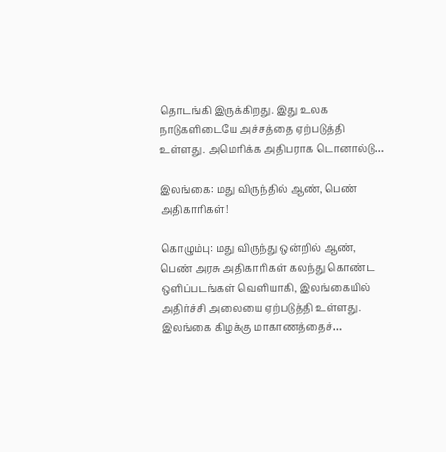தொடங்கி இருக்கிறது. இது உலக நாடுகளிடையே அச்சத்தை ஏற்படுத்தி உள்ளது. அமெரிக்க அதிபராக டொனால்டு…

இலங்கை: மது விருந்தில் ஆண், பெண் அதிகாரிகள்!

கொழும்பு: மது விருந்து ஒன்றில் ஆண், பெண் அரசு அதிகாரிகள் கலந்து கொண்ட ஒளிப்படங்கள் வெளியாகி, இலங்கையில் அதிர்ச்சி அலையை ஏற்படுத்தி உள்ளது. இலங்கை கிழக்கு மாகாணத்தைச்…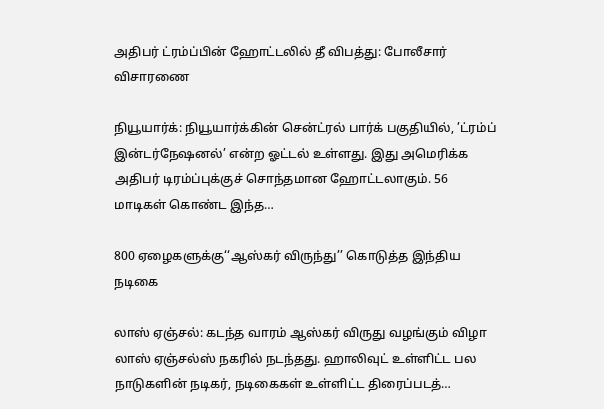அதிபர் ட்ரம்ப்பின் ஹோட்டலில் தீ விபத்து: போலீசார் விசாரணை

நியூயார்க்: நியூயார்க்கின் சென்ட்ரல் பார்க் பகுதியில், ’ட்ரம்ப் இன்டர்நேஷனல்’ என்ற ஓட்டல் உள்ளது. இது அமெரிக்க அதிபர் டிரம்ப்புக்குச் சொந்தமான ஹோட்டலாகும். 56 மாடிகள் கொண்ட இந்த…

800 ஏழைகளுக்கு‘‘ஆஸ்கர் விருந்து’’ கொடுத்த இந்திய நடிகை

லாஸ் ஏஞ்சல்: கடந்த வாரம் ஆஸ்கர் விருது வழங்கும் விழா லாஸ் ஏஞ்சல்ஸ் நகரில் நடந்தது. ஹாலிவுட் உள்ளிட்ட பல நாடுகளின் நடிகர், நடிகைகள் உள்ளிட்ட திரைப்படத்…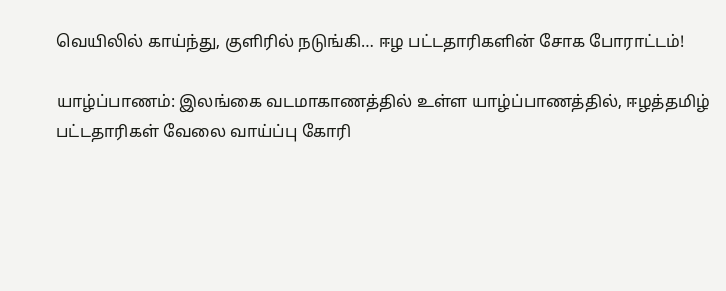வெயிலில் காய்ந்து, குளிரில் நடுங்கி… ஈழ பட்டதாரிகளின் சோக போராட்டம்!

யாழ்ப்பாணம்: இலங்கை வடமாகாணத்தில் உள்ள யாழ்ப்பாணத்தில், ஈழத்தமிழ் பட்டதாரிகள் வேலை வாய்ப்பு கோரி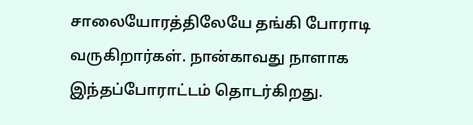சாலையோரத்திலேயே தங்கி போராடி வருகிறார்கள். நான்காவது நாளாக இந்தப்போராட்டம் தொடர்கிறது.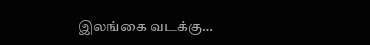இலங்கை வடக்கு…